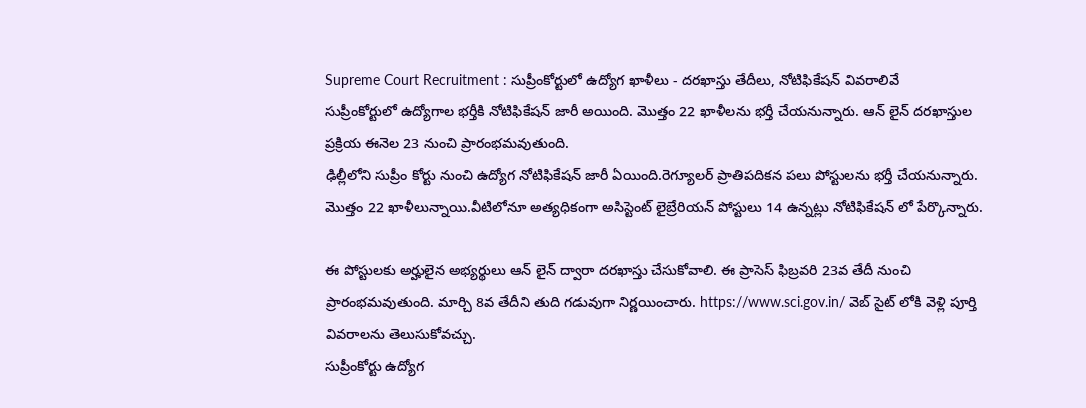Supreme Court Recruitment : సుప్రీంకోర్టులో ఉద్యోగ ఖాళీలు - దరఖాస్తు తేదీలు, నోటిఫికేషన్ వివరాలివే
సుప్రీంకోర్టులో ఉద్యోగాల భర్తీకి నోటిఫికేషన్ జారీ అయింది. మొత్తం 22 ఖాళీలను భర్తీ చేయనున్నారు. ఆన్ లైన్ దరఖాస్తుల ప్రక్రియ ఈనెల 23 నుంచి ప్రారంభమవుతుంది.
ఢిల్లీలోని సుప్రీం కోర్టు నుంచి ఉద్యోగ నోటిఫికేషన్ జారీ ఏయింది.రెగ్యూలర్ ప్రాతిపదికన పలు పోస్టులను భర్తీ చేయనున్నారు. మొత్తం 22 ఖాళీలున్నాయి.వీటిలోనూ అత్యధికంగా అసిస్టెంట్ లైబ్రేరియన్ పోస్టులు 14 ఉన్నట్లు నోటిఫికేషన్ లో పేర్కొన్నారు.

ఈ పోస్టులకు అర్హులైన అభ్యర్థులు ఆన్ లైన్ ద్వారా దరఖాస్తు చేసుకోవాలి. ఈ ప్రాసెస్ ఫిబ్రవరి 23వ తేదీ నుంచి ప్రారంభమవుతుంది. మార్చి 8వ తేదీని తుది గడువుగా నిర్ణయించారు. https://www.sci.gov.in/ వెబ్ సైట్ లోకి వెళ్లి పూర్తి వివరాలను తెలుసుకోవచ్చు.
సుప్రీంకోర్టు ఉద్యోగ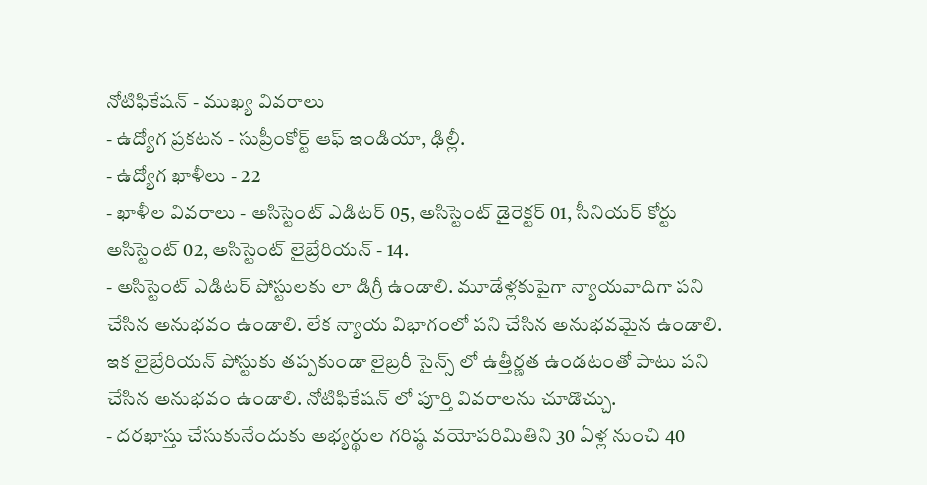నోటిఫికేషన్ - ముఖ్య వివరాలు
- ఉద్యోగ ప్రకటన - సుప్రీంకోర్ట్ ఆఫ్ ఇండియా, ఢిల్లీ.
- ఉద్యోగ ఖాళీలు - 22
- ఖాళీల వివరాలు - అసిస్టెంట్ ఎడిటర్ 05, అసిస్టెంట్ డైరెక్టర్ 01, సీనియర్ కోర్టు అసిస్టెంట్ 02, అసిస్టెంట్ లైబ్రేరియన్ - 14.
- అసిస్టెంట్ ఎడిటర్ పోస్టులకు లా డిగ్రీ ఉండాలి. మూడేళ్లకుపైగా న్యాయవాదిగా పని చేసిన అనుభవం ఉండాలి. లేక న్యాయ విభాగంలో పని చేసిన అనుభవమైన ఉండాలి. ఇక లైబ్రేరియన్ పోస్టుకు తప్పకుండా లైబ్రరీ సైన్స్ లో ఉత్తీర్ణత ఉండటంతో పాటు పని చేసిన అనుభవం ఉండాలి. నోటిఫికేషన్ లో పూర్తి వివరాలను చూడొచ్చు.
- దరఖాస్తు చేసుకునేందుకు అభ్యర్థుల గరిష్ఠ వయోపరిమితిని 30 ఏళ్ల నుంచి 40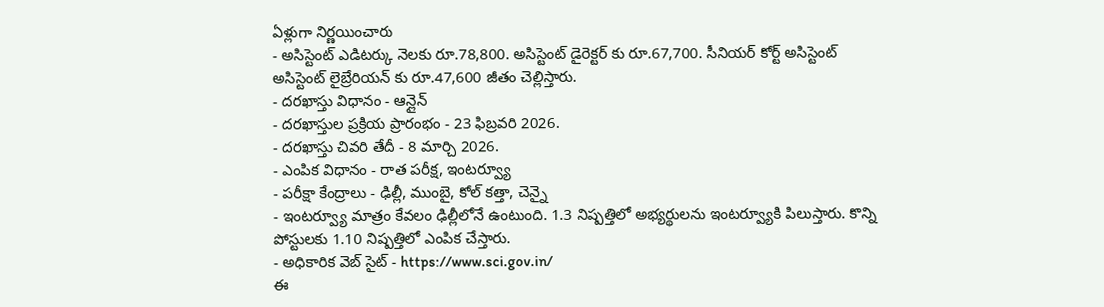ఏళ్లుగా నిర్ణయించారు
- అసిస్టెంట్ ఎడిటర్కు నెలకు రూ.78,800. అసిస్టెంట్ డైరెక్టర్ కు రూ.67,700. సీనియర్ కోర్ట్ అసిస్టెంట్ అసిస్టెంట్ లైబ్రేరియన్ కు రూ.47,600 జీతం చెల్లిస్తారు.
- దరఖాస్తు విధానం - ఆన్లైన్
- దరఖాస్తుల ప్రక్రియ ప్రారంభం - 23 ఫిబ్రవరి 2026.
- దరఖాస్తు చివరి తేదీ - 8 మార్చి 2026.
- ఎంపిక విధానం - రాత పరీక్ష, ఇంటర్వ్యూ
- పరీక్షా కేంద్రాలు - ఢిల్లీ, ముంబై, కోల్ కత్తా, చెన్నై
- ఇంటర్వ్యూ మాత్రం కేవలం ఢిల్లీలోనే ఉంటుంది. 1.3 నిష్పత్తిలో అభ్యర్థులను ఇంటర్వ్యూకి పిలుస్తారు. కొన్ని పోస్టులకు 1.10 నిష్పత్తిలో ఎంపిక చేస్తారు.
- అధికారిక వెబ్ సైట్ - https://www.sci.gov.in/
ఈ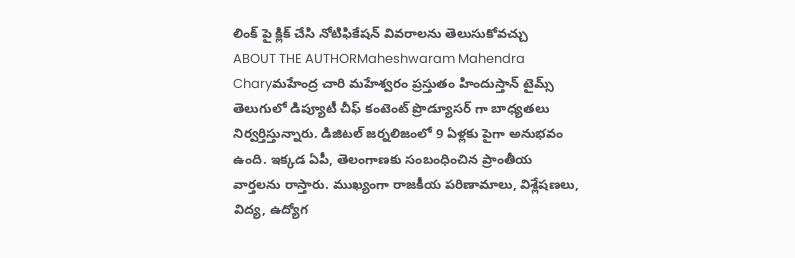లింక్ పై క్లిక్ చేసి నోటిఫికేషన్ వివరాలను తెలుసుకోవచ్చు
ABOUT THE AUTHORMaheshwaram Mahendra Charyమహేంద్ర చారి మహేశ్వరం ప్రస్తుతం హిందుస్తాన్ టైమ్స్ తెలుగులో డిప్యూటీ చీఫ్ కంటెంట్ ప్రొడ్యూసర్ గా బాధ్యతలు నిర్వర్తిస్తున్నారు. డిజిటల్ జర్నలిజంలో 9 ఏళ్లకు పైగా అనుభవం ఉంది. ఇక్కడ ఏపీ, తెలంగాణకు సంబంధించిన ప్రాంతీయ వార్తలను రాస్తారు. ముఖ్యంగా రాజకీయ పరిణామాలు, విశ్లేషణలు, విద్య, ఉద్యోగ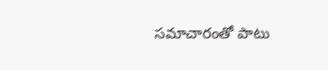సమాచారంతో పాటు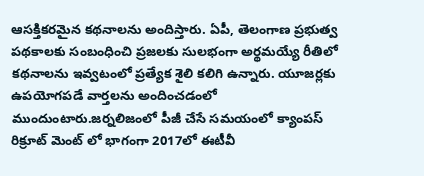ఆసక్తికరమైన కథనాలను అందిస్తారు. ఏపీ, తెలంగాణ ప్రభుత్వ పథకాలకు సంబంధించి ప్రజలకు సులభంగా అర్థమయ్యే రీతిలో కథనాలను ఇవ్వటంలో ప్రత్యేక శైలి కలిగి ఉన్నారు. యూజర్లకు ఉపయోగపడే వార్తలను అందించడంలో ముందుంటారు.జర్నలిజంలో పీజీ చేసే సమయంలో క్యాంపస్ రిక్రూట్ మెంట్ లో భాగంగా 2017లో ఈటీవీ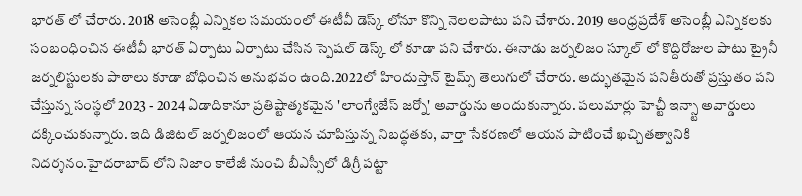భారత్ లో చేరారు. 2018 అసెంబ్లీ ఎన్నికల సమయంలో ఈటీవీ డెస్క్ లోనూ కొన్ని నెలలపాటు పని చేశారు. 2019 ఆంధ్రప్రదేశ్ అసెంబ్లీ ఎన్నికలకు సంబంధించిన ఈటీవీ భారత్ ఏర్పాటు ఏర్పాటు చేసిన స్పెషల్ డెస్క్ లో కూడా పని చేశారు. ఈనాడు జర్నలిజం స్కూల్ లో కొద్దిరోజుల పాటు ట్రైనీ జర్నలిస్టులకు పాఠాలు కూడా బోధించిన అనుభవం ఉంది.2022లో హిందుస్తాన్ టైమ్స్ తెలుగులో చేరారు. అద్భుతమైన పనితీరుతో ప్రస్తుతం పని చేస్తున్న సంస్థలో 2023 - 2024 ఏడాదికానూ ప్రతిష్టాత్మకమైన 'లాంగ్వేజేస్ జర్నో' అవార్డును అందుకున్నారు. పలుమార్లు హెచ్టీ ఇన్స్టా అవార్డులు దక్కించుకున్నారు. ఇది డిజిటల్ జర్నలిజంలో ఆయన చూపిస్తున్న నిబద్ధతకు, వార్తా సేకరణలో ఆయన పాటించే ఖచ్చితత్వానికి నిదర్శనం.హైదరాబాద్ లోని నిజాం కాలేజీ నుంచి బీఎస్సీలో డిగ్రీ పట్టా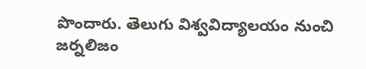పొందారు. తెలుగు విశ్వవిద్యాలయం నుంచి జర్నలిజం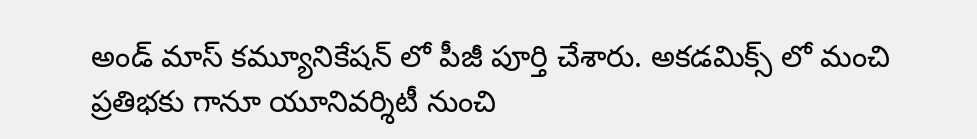అండ్ మాస్ కమ్యూనికేషన్ లో పీజీ పూర్తి చేశారు. అకడమిక్స్ లో మంచి ప్రతిభకు గానూ యూనివర్శిటీ నుంచి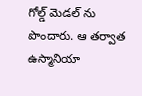గోల్డ్ మెడల్ ను పొందారు. ఆ తర్వాత ఉస్మానియా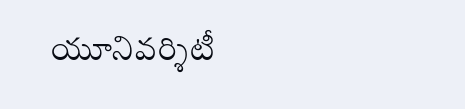యూనివర్శిటీ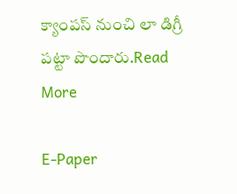క్యాంపస్ నుంచి లా డిగ్రీ పట్టా పొందారు.Read More

E-Paper